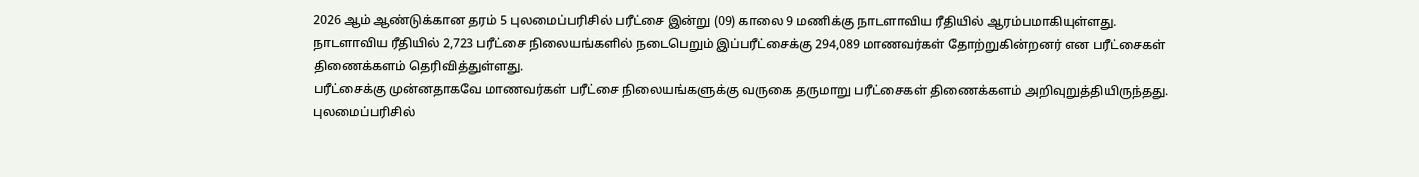2026 ஆம் ஆண்டுக்கான தரம் 5 புலமைப்பரிசில் பரீட்சை இன்று (09) காலை 9 மணிக்கு நாடளாவிய ரீதியில் ஆரம்பமாகியுள்ளது.
நாடளாவிய ரீதியில் 2,723 பரீட்சை நிலையங்களில் நடைபெறும் இப்பரீட்சைக்கு 294,089 மாணவர்கள் தோற்றுகின்றனர் என பரீட்சைகள் திணைக்களம் தெரிவித்துள்ளது.
பரீட்சைக்கு முன்னதாகவே மாணவர்கள் பரீட்சை நிலையங்களுக்கு வருகை தருமாறு பரீட்சைகள் திணைக்களம் அறிவுறுத்தியிருந்தது.
புலமைப்பரிசில்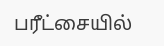பரீட்சையில்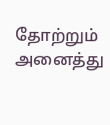தோற்றும் அனைத்து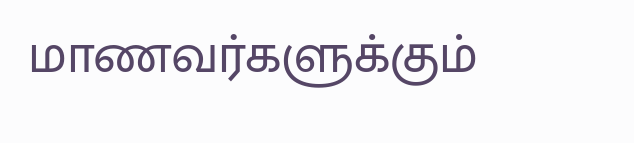மாணவர்களுக்கும்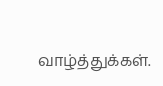வாழ்த்துக்கள்.